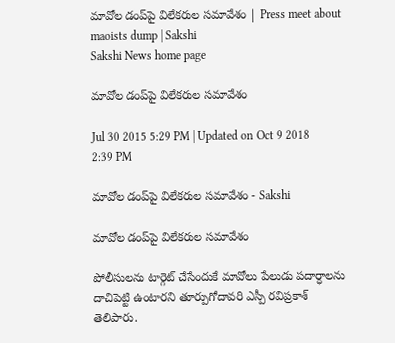మావోల డంప్‌పై విలేకరుల సమావేశం | Press meet about maoists dump | Sakshi
Sakshi News home page

మావోల డంప్‌పై విలేకరుల సమావేశం

Jul 30 2015 5:29 PM | Updated on Oct 9 2018 2:39 PM

మావోల డంప్‌పై విలేకరుల సమావేశం - Sakshi

మావోల డంప్‌పై విలేకరుల సమావేశం

పోలీసులను టార్గెట్ చేసేందుకే మావోలు పేలుడు పదార్ధాలను దాచిపెట్టి ఉంటారని తూర్పుగోదావరి ఎస్పీ రవిప్రకాశ్ తెలిపారు.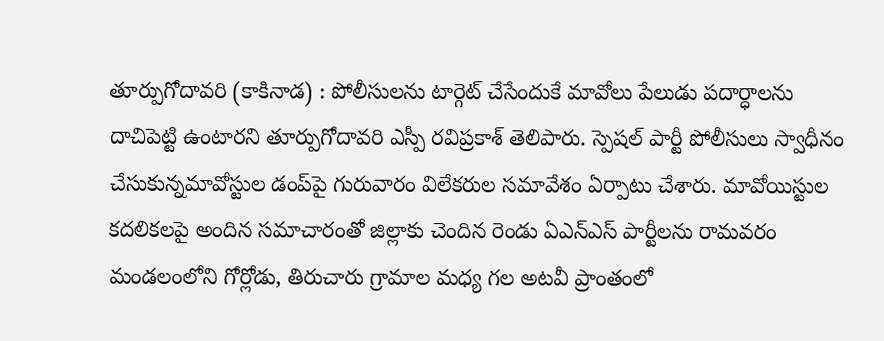తూర్పుగోదావరి (కాకినాడ) : పోలీసులను టార్గెట్ చేసేందుకే మావోలు పేలుడు పదార్ధాలను దాచిపెట్టి ఉంటారని తూర్పుగోదావరి ఎస్పీ రవిప్రకాశ్ తెలిపారు. స్పెషల్ పార్టీ పోలీసులు స్వాధీనం చేసుకున్నమావోస్టుల డంప్‌పై గురువారం విలేకరుల సమావేశం ఏర్పాటు చేశారు. మావోయిస్టుల కదలికలపై అందిన సమాచారంతో జిల్లాకు చెందిన రెండు ఏఎన్‌ఎస్ పార్టీలను రామవరం మండలంలోని గోర్లోడు, తిరుచారు గ్రామాల మధ్య గల అటవీ ప్రాంతంలో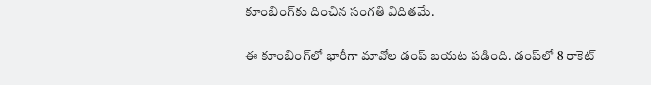కూంబింగ్‌కు దించిన సంగతి విదితమే.

ఈ కూంబింగ్‌లో భారీగా మావోల డంప్ బయట పడింది. డంప్‌లో 8 రాకెట్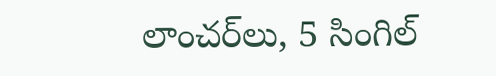లాంచర్‌లు, 5 సింగిల్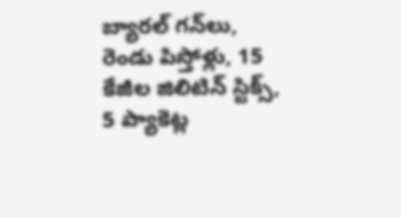బ్యారల్ గన్‌లు, రెండు పిస్తోళ్లు, 15 కేజీల జిలిటిన్ స్టిక్స్, 5 ప్యాకెట్ల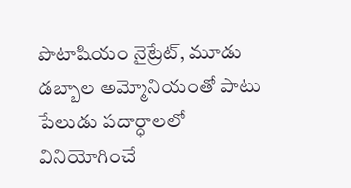పొటాషియం నైట్రేట్, మూడు డబ్బాల అమ్మోనియంతో పాటు పేలుడు పదార్ధాలలో వినియోగించే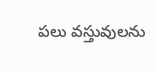పలు వస్తువులను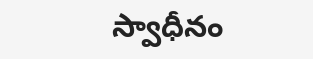స్వాధీనం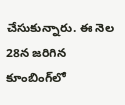చేసుకున్నారు. ఈ నెల 28న జరిగిన కూంబింగ్‌లో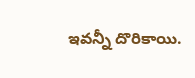ఇవన్నీ దొరికాయి.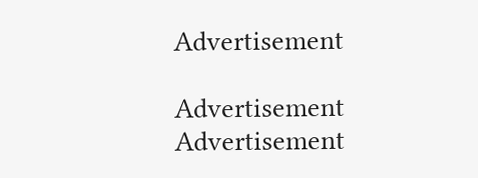Advertisement

Advertisement
Advertisement